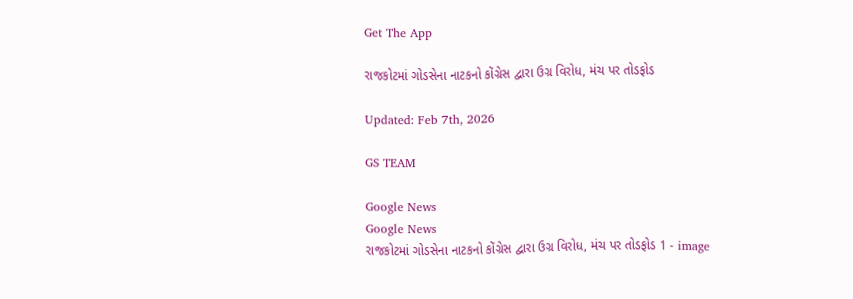Get The App

રાજકોટમાં ગોડસેના નાટકનો કોંગ્રેસ દ્વારા ઉગ્ર વિરોધ, મંચ પર તોડફોડ

Updated: Feb 7th, 2026

GS TEAM

Google News
Google News
રાજકોટમાં ગોડસેના નાટકનો કોંગ્રેસ દ્વારા ઉગ્ર વિરોધ, મંચ પર તોડફોડ 1 - image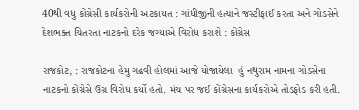40થી વધુ કોંગ્રેસી કાર્યકરોની અટકાયત : ગાંધીજીની હત્યાને જસ્ટીફાઈ કરતા અને ગોડસેને દેશભક્ત ચિતરતા નાટકનો દરેક જગ્યાએ વિરોધ કરાશે : કોંગ્રેસ

રાજકોટ, : રાજકોટના હેમુ ગઢવી હોલમાં આજે યોજાયેલા  હું નથુરામ નામના ગોડસેના નાટકનો કોંગ્રેસે ઉગ્ર વિરોધ કર્યો હતો. મંચ પર જઈ કોંગ્રેસના કાર્યકરોએ તોડફોડ કરી હતી.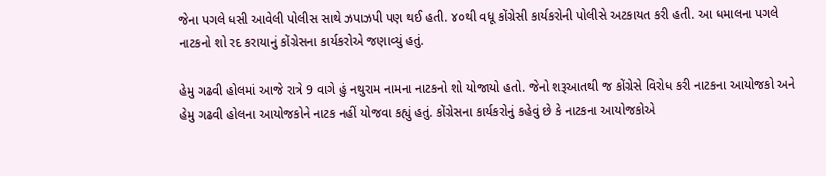જેના પગલે ધસી આવેલી પોલીસ સાથે ઝપાઝપી પણ થઈ હતી. ૪૦થી વધૂ કોંગ્રેસી કાર્યકરોની પોલીસે અટકાયત કરી હતી. આ ધમાલના પગલે નાટકનો શો રદ કરાયાનું કોંગ્રેસના કાર્યકરોએ જણાવ્યું હતું.

હેમુ ગઢવી હોલમાં આજે રાત્રે 9 વાગે હું નથુરામ નામના નાટકનો શો યોજાયો હતો. જેનો શરૂઆતથી જ કોંગ્રેસે વિરોધ કરી નાટકના આયોજકો અને હેમુ ગઢવી હોલના આયોજકોને નાટક નહીં યોજવા કહ્યું હતું. કોંગ્રેસના કાર્યકરોનું કહેવું છે કે નાટકના આયોજકોએ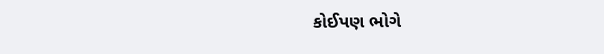કોઈપણ ભોગે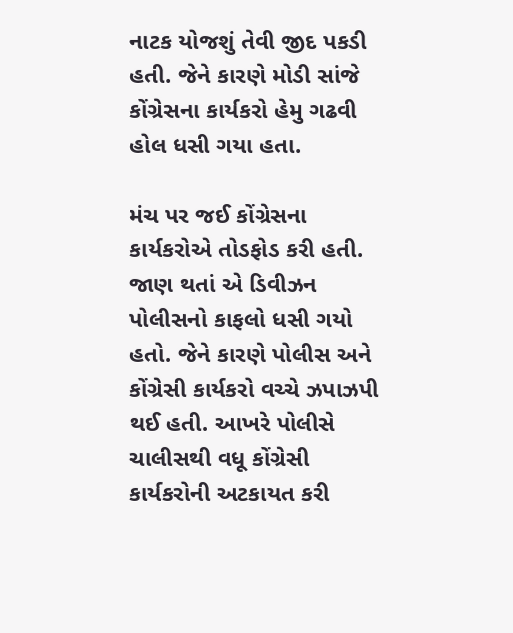નાટક યોજશું તેવી જીદ પકડી હતી. જેને કારણે મોડી સાંજે કોંગ્રેસના કાર્યકરો હેમુ ગઢવી હોલ ધસી ગયા હતા.

મંચ પર જઈ કોંગ્રેસના કાર્યકરોએ તોડફોડ કરી હતી. જાણ થતાં એ ડિવીઝન પોલીસનો કાફલો ધસી ગયો હતો. જેને કારણે પોલીસ અને કોંગ્રેસી કાર્યકરો વચ્ચે ઝપાઝપી થઈ હતી. આખરે પોલીસે ચાલીસથી વધૂ કોંગ્રેસી કાર્યકરોની અટકાયત કરી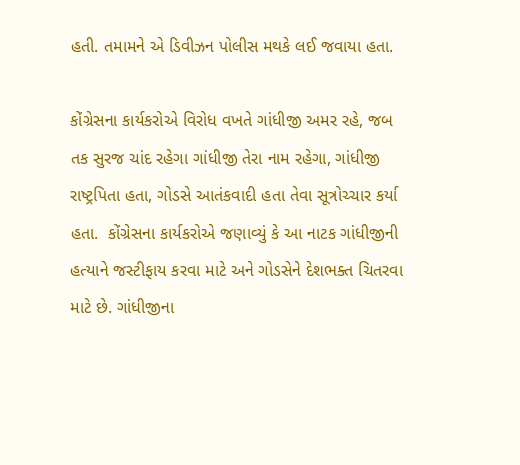હતી. તમામને એ ડિવીઝન પોલીસ મથકે લઈ જવાયા હતા.

કોંગ્રેસના કાર્યકરોએ વિરોધ વખતે ગાંધીજી અમર રહે, જબ તક સુરજ ચાંદ રહેગા ગાંધીજી તેરા નામ રહેગા, ગાંધીજી રાષ્ટ્રપિતા હતા, ગોડસે આતંકવાદી હતા તેવા સૂત્રોચ્ચાર કર્યા હતા.  કોંગ્રેસના કાર્યકરોએ જણાવ્યું કે આ નાટક ગાંધીજીની હત્યાને જસ્ટીફાય કરવા માટે અને ગોડસેને દેશભક્ત ચિતરવા માટે છે. ગાંધીજીના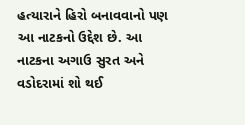હત્યારાને હિરો બનાવવાનો પણ આ નાટકનો ઉદ્દેશ છે. આ નાટકના અગાઉ સુરત અને વડોદરામાં શો થઈ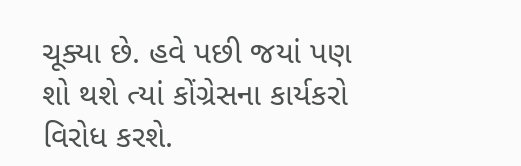ચૂક્યા છે. હવે પછી જયાં પણ શો થશે ત્યાં કોંગ્રેસના કાર્યકરો વિરોધ કરશે.